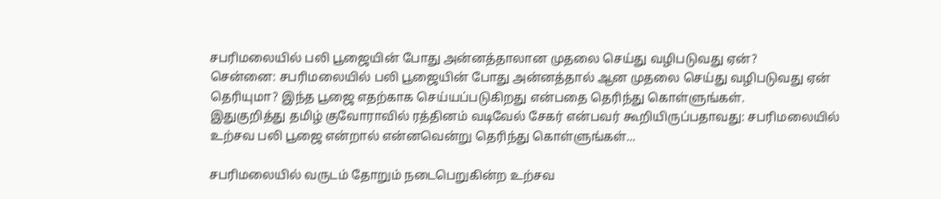சபரிமலையில் பலி பூஜையின் போது அன்னத்தாலான முதலை செய்து வழிபடுவது ஏன்?
சென்னை: சபரிமலையில் பலி பூஜையின் போது அன்னத்தால் ஆன முதலை செய்து வழிபடுவது ஏன் தெரியுமா? இந்த பூஜை எதற்காக செய்யப்படுகிறது என்பதை தெரிந்து கொள்ளுங்கள்.
இதுகுறித்து தமிழ் குவோராவில் ரத்தினம் வடிவேல் சேகர் என்பவர் கூறியிருப்பதாவது: சபரிமலையில் உற்சவ பலி பூஜை என்றால் என்னவென்று தெரிந்து கொள்ளுங்கள்...

சபரிமலையில் வருடம் தோறும் நடைபெறுகின்ற உற்சவ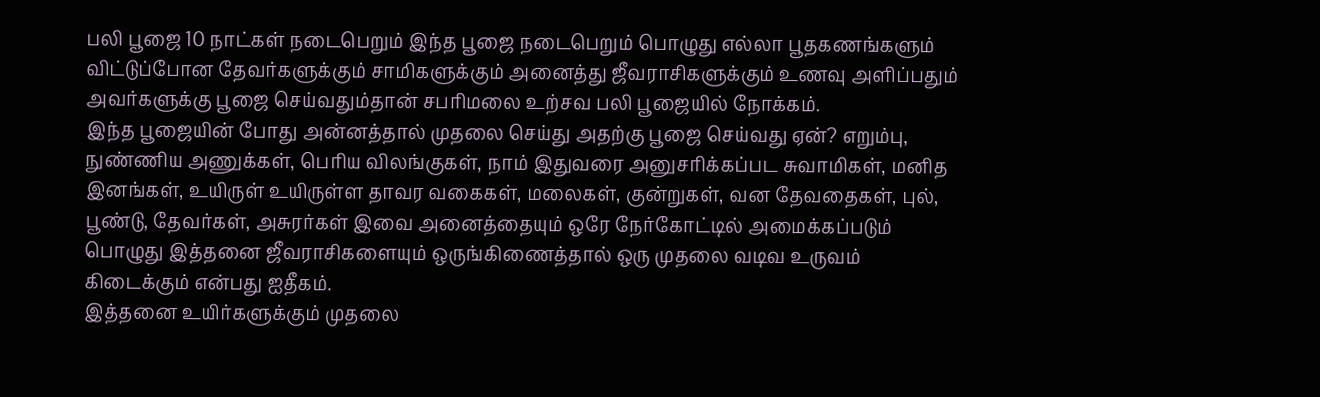பலி பூஜை 10 நாட்கள் நடைபெறும் இந்த பூஜை நடைபெறும் பொழுது எல்லா பூதகணங்களும் விட்டுப்போன தேவர்களுக்கும் சாமிகளுக்கும் அனைத்து ஜீவராசிகளுக்கும் உணவு அளிப்பதும் அவர்களுக்கு பூஜை செய்வதும்தான் சபரிமலை உற்சவ பலி பூஜையில் நோக்கம்.
இந்த பூஜையின் போது அன்னத்தால் முதலை செய்து அதற்கு பூஜை செய்வது ஏன்? எறும்பு, நுண்ணிய அணுக்கள், பெரிய விலங்குகள், நாம் இதுவரை அனுசரிக்கப்பட சுவாமிகள், மனித இனங்கள், உயிருள் உயிருள்ள தாவர வகைகள், மலைகள், குன்றுகள், வன தேவதைகள், புல், பூண்டு, தேவர்கள், அசுரர்கள் இவை அனைத்தையும் ஒரே நேர்கோட்டில் அமைக்கப்படும் பொழுது இத்தனை ஜீவராசிகளையும் ஒருங்கிணைத்தால் ஒரு முதலை வடிவ உருவம் கிடைக்கும் என்பது ஐதீகம்.
இத்தனை உயிர்களுக்கும் முதலை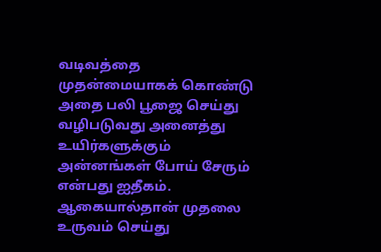வடிவத்தை முதன்மையாகக் கொண்டு அதை பலி பூஜை செய்து வழிபடுவது அனைத்து உயிர்களுக்கும் அன்னங்கள் போய் சேரும் என்பது ஐதீகம். ஆகையால்தான் முதலை உருவம் செய்து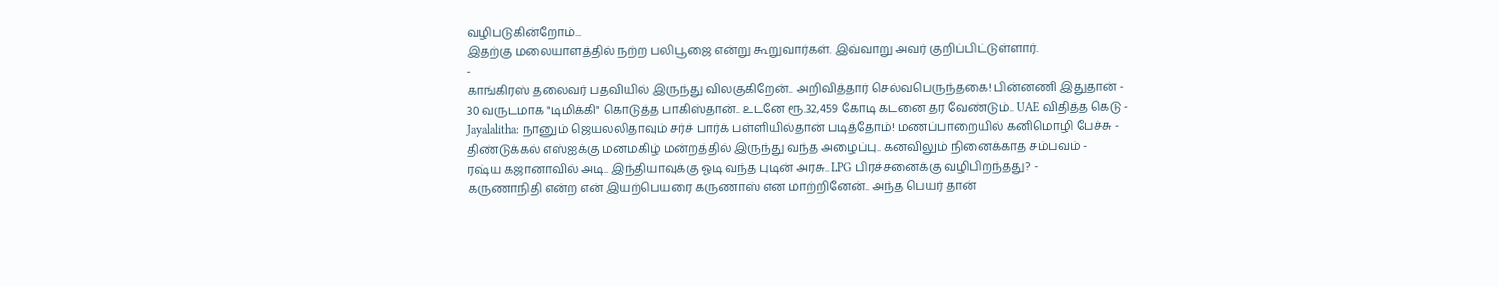வழிபடுகின்றோம்...
இதற்கு மலையாளத்தில் நற்ற பலிபூஜை என்று கூறுவார்கள். இவ்வாறு அவர் குறிப்பிட்டுள்ளார்.
-
காங்கிரஸ் தலைவர் பதவியில் இருந்து விலகுகிறேன்.. அறிவித்தார் செல்வபெருந்தகை! பின்னணி இதுதான் -
30 வருடமாக "டிமிக்கி" கொடுத்த பாகிஸ்தான்.. உடனே ரூ.32,459 கோடி கடனை தர வேண்டும்.. UAE விதித்த கெடு -
Jayalalitha: நானும் ஜெயலலிதாவும் சர்ச் பார்க் பள்ளியில்தான் படித்தோம்! மணப்பாறையில் கனிமொழி பேச்சு -
திண்டுக்கல் எஸ்ஐக்கு மனமகிழ் மன்றத்தில் இருந்து வந்த அழைப்பு.. கனவிலும் நினைக்காத சம்பவம் -
ரஷ்ய கஜானாவில் அடி.. இந்தியாவுக்கு ஓடி வந்த புடின் அரசு.. LPG பிரச்சனைக்கு வழிபிறந்தது? -
கருணாநிதி என்ற என் இயற்பெயரை கருணாஸ் என மாற்றினேன்.. அந்த பெயர் தான்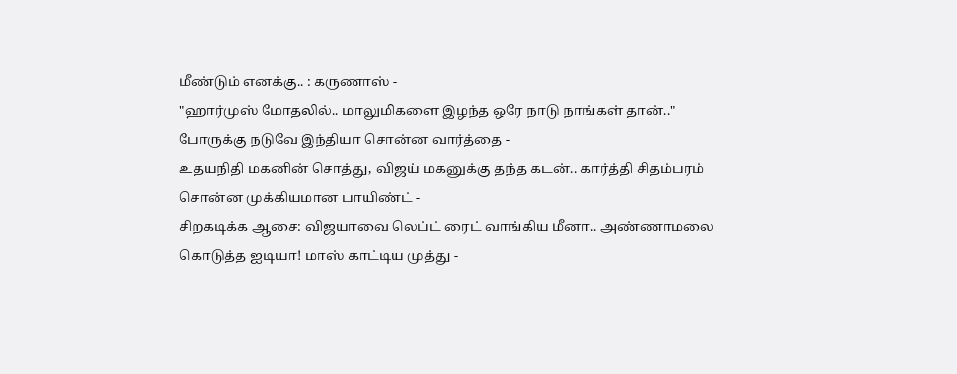மீண்டும் எனக்கு.. : கருணாஸ் -
"ஹார்முஸ் மோதலில்.. மாலுமிகளை இழந்த ஒரே நாடு நாங்கள் தான்.." போருக்கு நடுவே இந்தியா சொன்ன வார்த்தை -
உதயநிதி மகனின் சொத்து, விஜய் மகனுக்கு தந்த கடன்.. கார்த்தி சிதம்பரம் சொன்ன முக்கியமான பாயிண்ட் -
சிறகடிக்க ஆசை: விஜயாவை லெப்ட் ரைட் வாங்கிய மீனா.. அண்ணாமலை கொடுத்த ஐடியா! மாஸ் காட்டிய முத்து -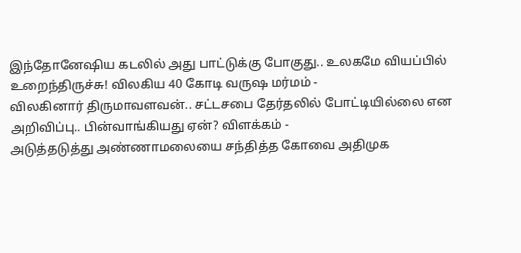இந்தோனேஷிய கடலில் அது பாட்டுக்கு போகுது.. உலகமே வியப்பில் உறைந்திருச்சு! விலகிய 40 கோடி வருஷ மர்மம் -
விலகினார் திருமாவளவன்.. சட்டசபை தேர்தலில் போட்டியில்லை என அறிவிப்பு.. பின்வாங்கியது ஏன்? விளக்கம் -
அடுத்தடுத்து அண்ணாமலையை சந்தித்த கோவை அதிமுக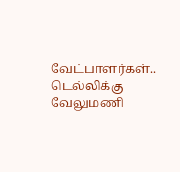வேட்பாளர்கள்.. டெல்லிக்கு வேலுமணி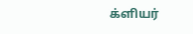க்ளியர்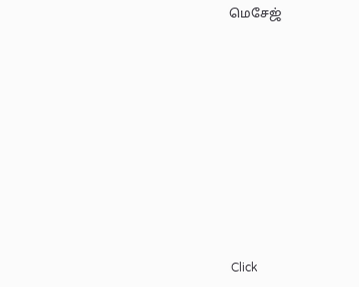மெசேஜ்












Click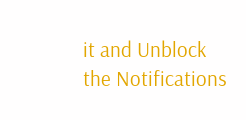it and Unblock the Notifications